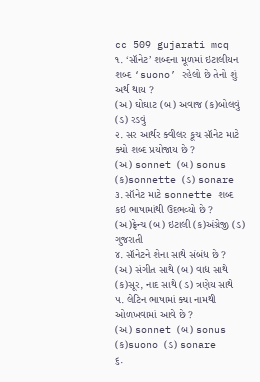cc 509 gujarati mcq
૧. ‘સૉનેટ’ શબ્દના મૂળમાં ઇટાલીયન શબ્દ ‘suono’ રહેલો છે તેનો શું અર્થ થાય ?
(અ) ઘોઘાટ (બ) અવાજ (ક)બોલવું (ડ) રડવું
૨. સર આર્થર ક્વીલર કૂચ સૉનેટ માટે ક્યો શબ્દ પ્રયોજાય છે ?
(અ) sonnet (બ) sonus (ક)sonnette (ડ) sonare
૩. સૉનેટ માટે sonnette શબ્દ કઇ ભાષામાંથી ઉદભવ્યો છે ?
(અ)ફ્રેન્ચ (બ) ઇટાલી (ક)અંગ્રેજી (ડ) ગુજરાતી
૪. સૉનેટને શેના સાથે સંબંધ છે ?
(અ) સંગીત સાથે (બ) વાદ્ય સાથે (ક)સૂર, નાદ સાથે (ડ) ત્રણેય સાથે
૫. લેટિન ભાષામાં ક્યા નામથી ઓળખવામાં આવે છે ?
(અ) sonnet (બ) sonus (ક)suono (ડ) sonare
૬.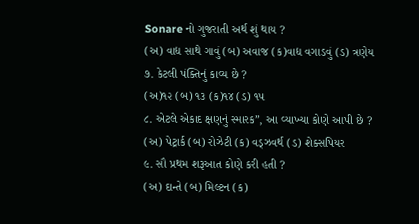Sonare નો ગુજરાતી અર્થ શું થાય ?
(અ) વાદ્ય સાથે ગાવું (બ) અવાજ (ક)વાદ્ય વગાડવું (ડ) ત્રણેય
૭. કેટલી પંક્તિનું કાવ્ય છે ?
(અ)૧૨ (બ) ૧૩ (ક)૧૪ (ડ) ૧૫
૮. એટલે એકાદ ક્ષણનું સ્મારક”, આ વ્યાખ્યા કોણે આપી છે ?
(અ) પેટ્રાર્ક (બ) રોઝેટી (ક) વડ્ઝવર્થ (ડ) શેક્સપિયર
૯. સૌ પ્રથમ શરૂઆત કોણે કરી હતી ?
(અ) દાન્તે (બ) મિલ્ટન (ક)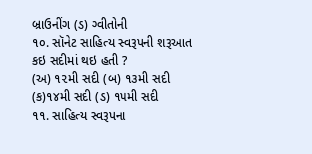બ્રાઉનીંગ (ડ) ગ્વીતોની
૧૦. સૉનેટ સાહિત્ય સ્વરૂપની શરૂઆત કઇ સદીમાં થઇ હતી ?
(અ) ૧૨મી સદી (બ) ૧૩મી સદી (ક)૧૪મી સદી (ડ) ૧૫મી સદી
૧૧. સાહિત્ય સ્વરૂપના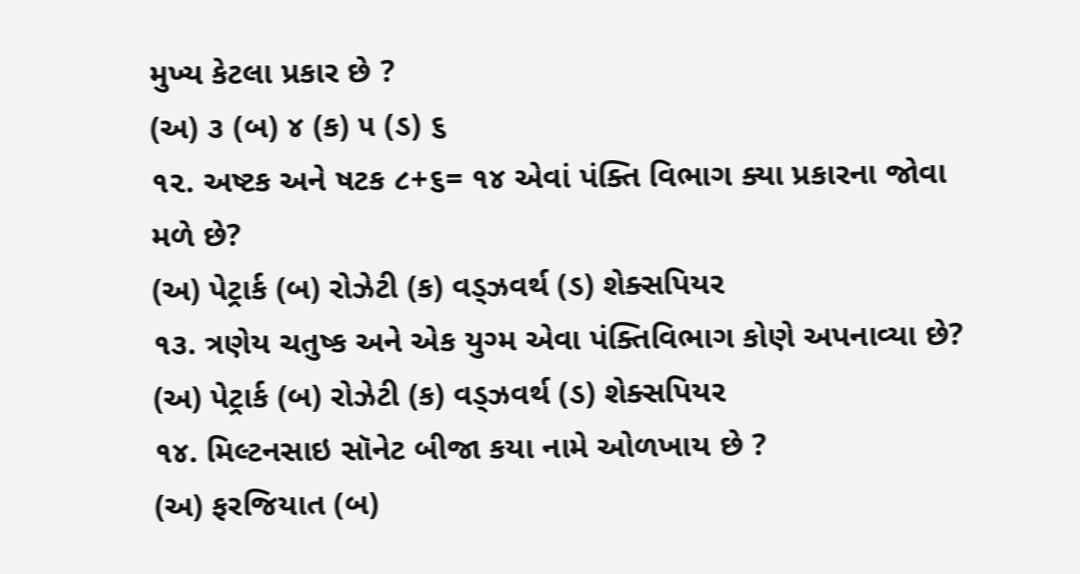મુખ્ય કેટલા પ્રકાર છે ?
(અ) ૩ (બ) ૪ (ક) ૫ (ડ) ૬
૧૨. અષ્ટક અને ષટક ૮+૬= ૧૪ એવાં પંક્તિ વિભાગ ક્યા પ્રકારના જોવા મળે છે?
(અ) પેટ્રાર્ક (બ) રોઝેટી (ક) વડ્ઝવર્થ (ડ) શેક્સપિયર
૧૩. ત્રણેય ચતુષ્ક અને એક યુગ્મ એવા પંક્તિવિભાગ કોણે અપનાવ્યા છે?
(અ) પેટ્રાર્ક (બ) રોઝેટી (ક) વડ્ઝવર્થ (ડ) શેક્સપિયર
૧૪. મિલ્ટનસાઇ સૉનેટ બીજા કયા નામે ઓળખાય છે ?
(અ) ફરજિયાત (બ)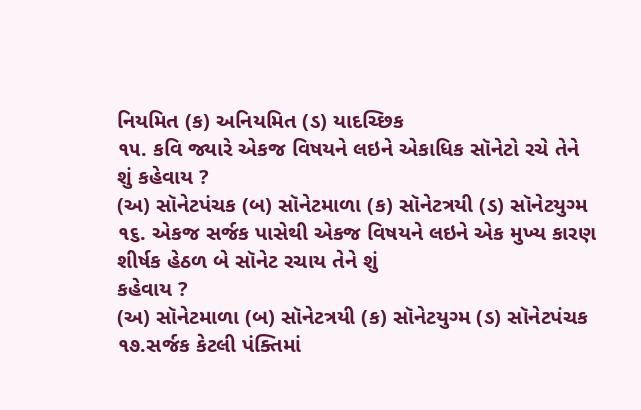નિયમિત (ક) અનિયમિત (ડ) યાદચ્છિક
૧૫. કવિ જ્યારે એકજ વિષયને લઇને એકાધિક સૉનેટો રચે તેને શું કહેવાય ?
(અ) સૉનેટપંચક (બ) સૉનેટમાળા (ક) સૉનેટત્રયી (ડ) સૉનેટયુગ્મ
૧૬. એકજ સર્જક પાસેથી એકજ વિષયને લઇને એક મુખ્ય કારણ શીર્ષક હેઠળ બે સૉનેટ રચાય તેને શું
કહેવાય ?
(અ) સૉનેટમાળા (બ) સૉનેટત્રયી (ક) સૉનેટયુગ્મ (ડ) સૉનેટપંચક
૧૭.સર્જક કેટલી પંક્તિમાં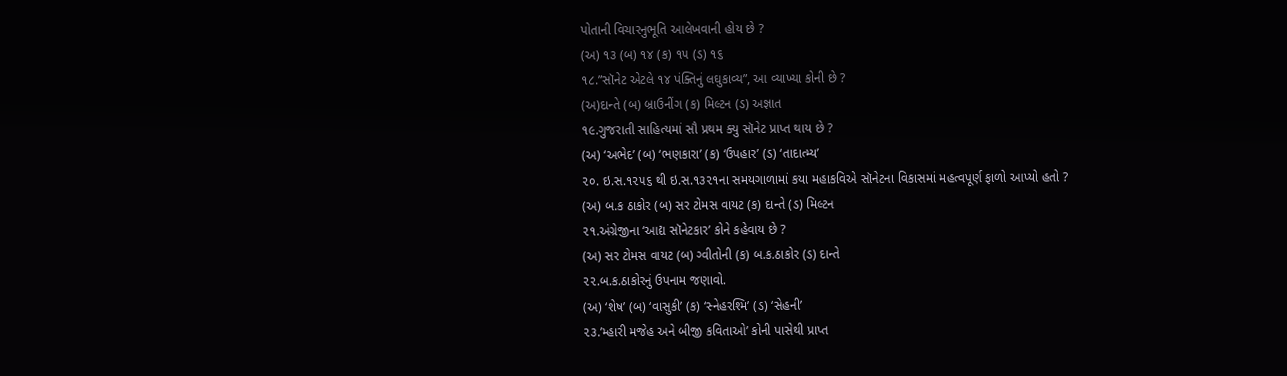પોતાની વિચારનુભૂતિ આલેખવાની હોય છે ?
(અ) ૧૩ (બ) ૧૪ (ક) ૧૫ (ડ) ૧૬
૧૮.”સૉનેટ એટલે ૧૪ પંક્તિનું લઘુકાવ્ય”, આ વ્યાખ્યા કોની છે ?
(અ)દાન્તે (બ) બ્રાઉનીંગ (ક) મિલ્ટન (ડ) અજ્ઞાત
૧૯.ગુજરાતી સાહિત્યમાં સૌ પ્રથમ ક્યુ સૉનેટ પ્રાપ્ત થાય છે ?
(અ) ‘અભેદ’ (બ) ‘ભણકારા’ (ક) ‘ઉપહાર’ (ડ) ‘તાદાત્મ્ય’
૨૦. ઇ.સ.૧૨૫૬ થી ઇ.સ.૧૩૨૧ના સમયગાળામાં કયા મહાકવિએ સૉનેટના વિકાસમાં મહત્વપૂર્ણ ફાળો આપ્યો હતો ?
(અ) બ.ક ઠાકોર (બ) સર ટોમસ વાયટ (ક) દાન્તે (ડ) મિલ્ટન
૨૧.અંગ્રેજીના ‘આદ્ય સૉનેટકાર’ કોને કહેવાય છે ?
(અ) સર ટોમસ વાયટ (બ) ગ્વીતોની (ક) બ.ક.ઠાકોર (ડ) દાન્તે
૨૨.બ.ક.ઠાકોરનું ઉપનામ જણાવો.
(અ) ‘શેષ’ (બ) ‘વાસુકી’ (ક) ‘સ્નેહરશ્મિ’ (ડ) ‘સેહની’
૨૩.’મ્હારી મજેહ અને બીજી કવિતાઓ’ કોની પાસેથી પ્રાપ્ત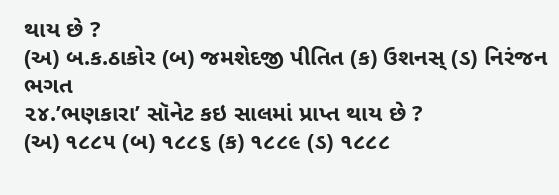થાય છે ?
(અ) બ.ક.ઠાકોર (બ) જમશેદજી પીતિત (ક) ઉશનસ્ (ડ) નિરંજન ભગત
૨૪.’ભણકારા’ સૉનેટ કઇ સાલમાં પ્રાપ્ત થાય છે ?
(અ) ૧૮૮૫ (બ) ૧૮૮૬ (ક) ૧૮૮૯ (ડ) ૧૮૮૮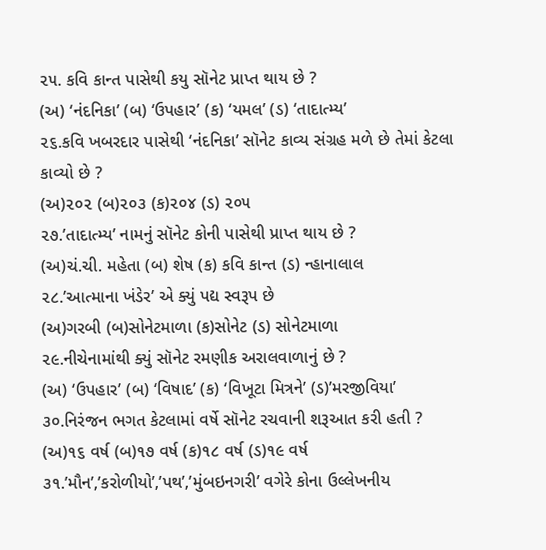૨૫. કવિ કાન્ત પાસેથી કયુ સૉનેટ પ્રાપ્ત થાય છે ?
(અ) ‘નંદનિકા’ (બ) ‘ઉપહાર’ (ક) ‘યમલ’ (ડ) ‘તાદાત્મ્ય’
૨૬.કવિ ખબરદાર પાસેથી ‘નંદનિકા’ સૉનેટ કાવ્ય સંગ્રહ મળે છે તેમાં કેટલા કાવ્યો છે ?
(અ)૨૦૨ (બ)૨૦૩ (ક)૨૦૪ (ડ) ૨૦૫
૨૭.’તાદાત્મ્ય’ નામનું સૉનેટ કોની પાસેથી પ્રાપ્ત થાય છે ?
(અ)ચં.ચી. મહેતા (બ) શેષ (ક) કવિ કાન્ત (ડ) ન્હાનાલાલ
૨૮.’આત્માના ખંડેર’ એ ક્યું પદ્ય સ્વરૂપ છે
(અ)ગરબી (બ)સોનેટમાળા (ક)સોનેટ (ડ) સોનેટમાળા
૨૯.નીચેનામાંથી ક્યું સૉનેટ રમણીક અરાલવાળાનું છે ?
(અ) ‘ઉપહાર’ (બ) ‘વિષાદ’ (ક) ‘વિખૂટા મિત્રને’ (ડ)’મરજીવિયા’
૩૦.નિરંજન ભગત કેટલામાં વર્ષે સૉનેટ રચવાની શરૂઆત કરી હતી ?
(અ)૧૬ વર્ષ (બ)૧૭ વર્ષ (ક)૧૮ વર્ષ (ડ)૧૯ વર્ષ
૩૧.’મૌન’,’કરોળીયો’,’પથ’,’મુંબઇનગરી’ વગેરે કોના ઉલ્લેખનીય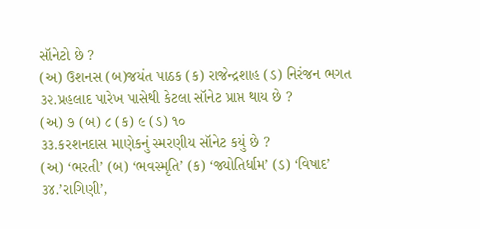સૉનેટો છે ?
(અ) ઉશનસ (બ)જયંત પાઠક (ક) રાજેન્દ્રશાહ (ડ) નિરંજન ભગત
૩૨.પ્રહલાદ પારેખ પાસેથી કેટલા સૉનેટ પ્રાપ્ત થાય છે ?
(અ) ૭ (બ) ૮ (ક) ૯ (ડ) ૧૦
૩૩.કરશનદાસ માણેકનું સ્મરણીય સૉનેટ કયું છે ?
(અ) ‘ભરતી’ (બ) ‘ભવસ્મૃતિ’ (ક) ‘જ્યોતિર્ધામ’ (ડ) ‘વિષાદ’
૩૪.’રાગિણી’,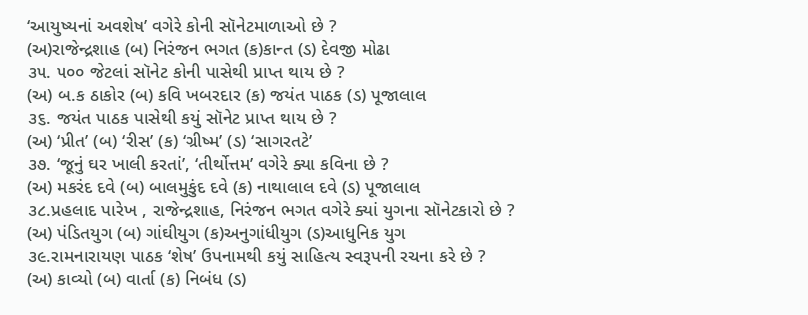‘આયુષ્યનાં અવશેષ’ વગેરે કોની સૉનેટમાળાઓ છે ?
(અ)રાજેન્દ્રશાહ (બ) નિરંજન ભગત (ક)કાન્ત (ડ) દેવજી મોઢા
૩૫. ૫૦૦ જેટલાં સૉનેટ કોની પાસેથી પ્રાપ્ત થાય છે ?
(અ) બ.ક ઠાકોર (બ) કવિ ખબરદાર (ક) જયંત પાઠક (ડ) પૂજાલાલ
૩૬. જયંત પાઠક પાસેથી કયું સૉનેટ પ્રાપ્ત થાય છે ?
(અ) ‘પ્રીત’ (બ) ‘રીસ’ (ક) ‘ગ્રીષ્મ’ (ડ) ‘સાગરતટે’
૩૭. ‘જૂનું ઘર ખાલી કરતાં’, ‘તીર્થોત્તમ’ વગેરે ક્યા કવિના છે ?
(અ) મકરંદ દવે (બ) બાલમુકુંદ દવે (ક) નાથાલાલ દવે (ડ) પૂજાલાલ
૩૮.પ્રહલાદ પારેખ , રાજેન્દ્રશાહ, નિરંજન ભગત વગેરે ક્યાં યુગના સૉનેટકારો છે ?
(અ) પંડિતયુગ (બ) ગાંઘીયુગ (ક)અનુગાંધીયુગ (ડ)આધુનિક યુગ
૩૯.રામનારાયણ પાઠક ‘શેષ’ ઉપનામથી કયું સાહિત્ય સ્વરૂપની રચના કરે છે ?
(અ) કાવ્યો (બ) વાર્તા (ક) નિબંધ (ડ)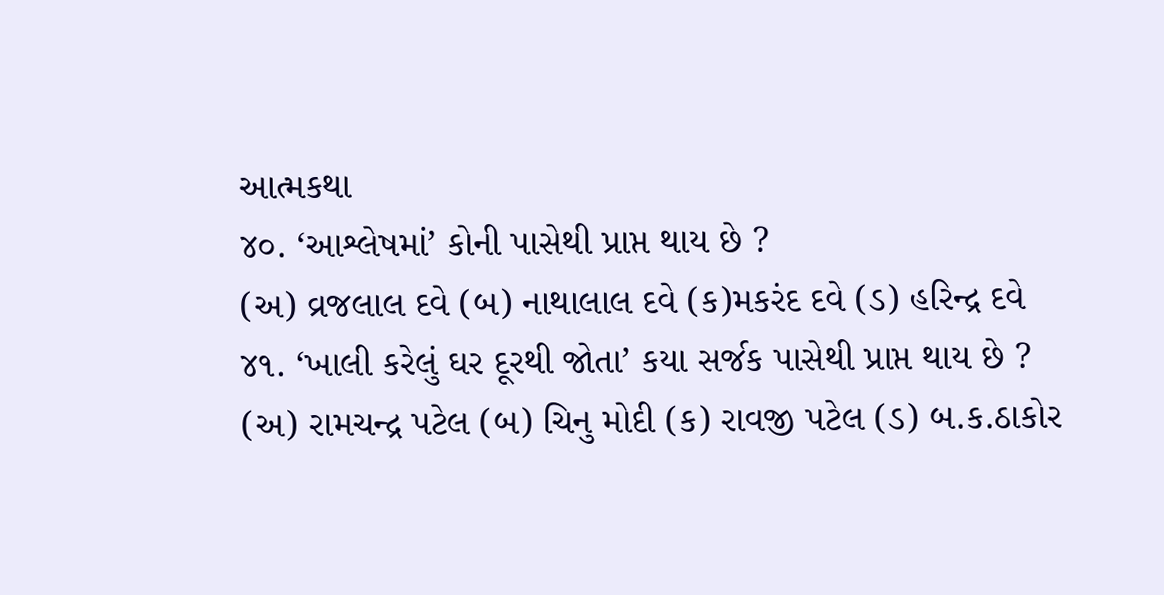આત્મકથા
૪૦. ‘આશ્લેષમાં’ કોની પાસેથી પ્રાપ્ત થાય છે ?
(અ) વ્રજલાલ દવે (બ) નાથાલાલ દવે (ક)મકરંદ દવે (ડ) હરિન્દ્ર દવે
૪૧. ‘ખાલી કરેલું ઘર દૂરથી જોતા’ કયા સર્જક પાસેથી પ્રાપ્ત થાય છે ?
(અ) રામચન્દ્ર પટેલ (બ) ચિનુ મોદી (ક) રાવજી પટેલ (ડ) બ.ક.ઠાકોર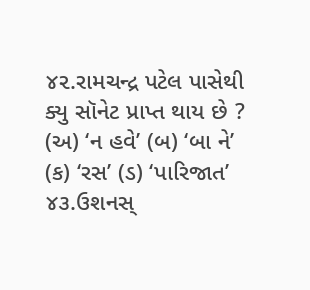૪૨.રામચન્દ્ર પટેલ પાસેથી ક્યુ સૉનેટ પ્રાપ્ત થાય છે ?
(અ) ‘ન હવે’ (બ) ‘બા ને’ (ક) ‘રસ’ (ડ) ‘પારિજાત’
૪૩.ઉશનસ્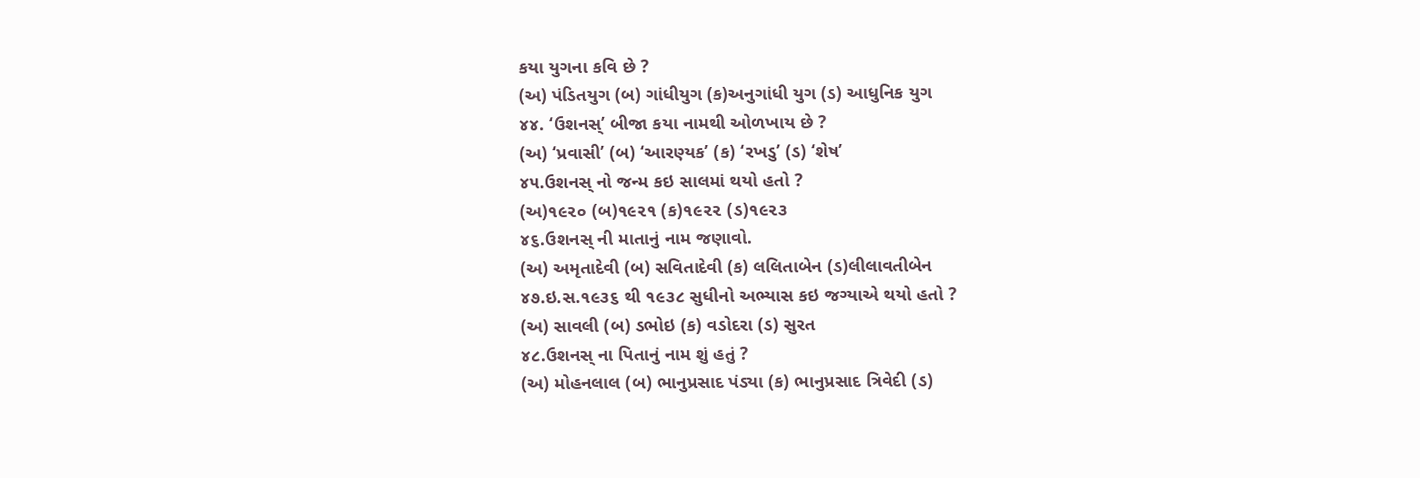કયા યુગના કવિ છે ?
(અ) પંડિતયુગ (બ) ગાંધીયુગ (ક)અનુગાંધી યુગ (ડ) આધુનિક યુગ
૪૪. ‘ઉશનસ્’ બીજા કયા નામથી ઓળખાય છે ?
(અ) ‘પ્રવાસી’ (બ) ‘આરણ્યક’ (ક) ‘રખડુ’ (ડ) ‘શેષ’
૪૫.ઉશનસ્ નો જન્મ કઇ સાલમાં થયો હતો ?
(અ)૧૯૨૦ (બ)૧૯૨૧ (ક)૧૯૨૨ (ડ)૧૯૨૩
૪૬.ઉશનસ્ ની માતાનું નામ જણાવો.
(અ) અમૃતાદેવી (બ) સવિતાદેવી (ક) લલિતાબેન (ડ)લીલાવતીબેન
૪૭.ઇ.સ.૧૯૩૬ થી ૧૯૩૮ સુધીનો અભ્યાસ કઇ જગ્યાએ થયો હતો ?
(અ) સાવલી (બ) ડભોઇ (ક) વડોદરા (ડ) સુરત
૪૮.ઉશનસ્ ના પિતાનું નામ શું હતું ?
(અ) મોહનલાલ (બ) ભાનુપ્રસાદ પંડ્યા (ક) ભાનુપ્રસાદ ત્રિવેદી (ડ)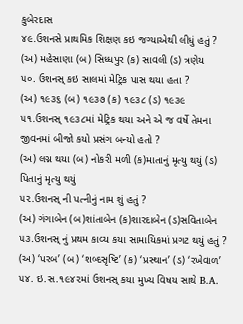કુબેરદાસ
૪૯.ઉશનસે પ્રાથમિક શિક્ષણ કઇ જગ્યાએથી લીધું હતું ?
(અ) મહેસાણા (બ) સિધ્ધપુર (ક) સાવલી (ડ) ત્રણેય
૫૦. ઉશનસ્ કઇ સાલમાં મેટ્રિક પાસ થયા હતા ?
(અ) ૧૯૩૬ (બ) ૧૯૩૭ (ક) ૧૯૩૮ (ડ) ૧૯૩૯
૫૧.ઉશનસ્ ૧૯૩૮માં મેટ્રિક થયા અને એ જ વર્ષે તેમના જીવનમાં બીજો કયો પ્રસંગ બન્યો હતો ?
(અ) લગ્ન થયા (બ) નોકરી મળી (ક)માતાનું મૃત્યુ થયું (ડ) પિતાનું મૃત્યુ થયું
૫૨.ઉશનસ્ ની પત્નીનું નામ શું હતું ?
(અ) ગંગાબેન (બ)શાંતાબેન (ક)શારદાબેન (ડ)સવિતાબેન
૫૩.ઉશનસ્ નું પ્રથમ કાવ્ય કયા સામાયિકમાં પ્રગટ થયું હતું ?
(અ) ‘પરબ’ (બ) ‘શબ્દસૃષ્ટિ’ (ક) ‘પ્રસ્થાન’ (ડ) ‘રખેવાળ’
૫૪. ઇ.સ.૧૯૪૨માં ઉશનસ્ કયા મુખ્ય વિષય સાથે B.A.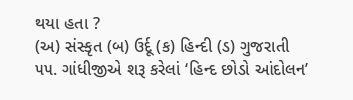થયા હતા ?
(અ) સંસ્કૃત (બ) ઉર્દૂ (ક) હિન્દી (ડ) ગુજરાતી
૫૫. ગાંધીજીએ શરૂ કરેલાં ‘હિન્દ છોડો આંદોલન’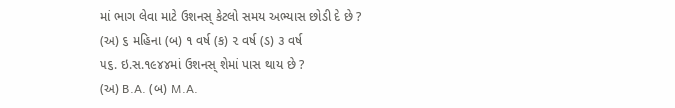માં ભાગ લેવા માટે ઉશનસ્ કેટલો સમય અભ્યાસ છોડી દે છે ?
(અ) ૬ મહિના (બ) ૧ વર્ષ (ક) ૨ વર્ષ (ડ) ૩ વર્ષ
૫૬. ઇ.સ.૧૯૪૪માં ઉશનસ્ શેમાં પાસ થાય છે ?
(અ) B.A. (બ) M.A.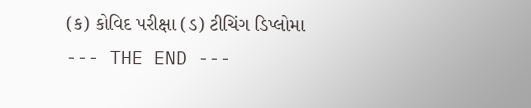(ક) કોવિદ પરીક્ષા (ડ) ટીચિંગ ડિપ્લોમા
--- THE END ---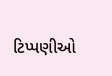ટિપ્પણીઓ